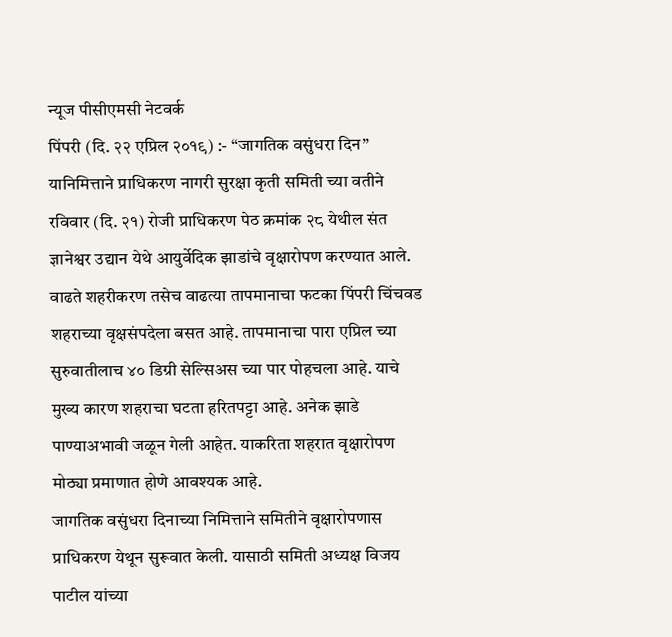न्यूज पीसीएमसी नेटवर्क
पिंपरी (दि. २२ एप्रिल २०१९) :- “जागतिक वसुंधरा दिन” यानिमित्ताने प्राधिकरण नागरी सुरक्षा कृती समिती च्या वतीने रविवार (दि. २१) रोजी प्राधिकरण पेठ क्रमांक २८ येथील संत ज्ञानेश्वर उद्यान येथे आयुर्वेदिक झाडांचे वृक्षारोपण करण्यात आले.
वाढते शहरीकरण तसेच वाढत्या तापमानाचा फटका पिंपरी चिंचवड शहराच्या वृक्षसंपदेला बसत आहे. तापमानाचा पारा एप्रिल च्या सुरुवातीलाच ४० डिग्री सेल्सिअस च्या पार पोहचला आहे. याचे मुख्य कारण शहराचा घटता हरितपट्टा आहे. अनेक झाडे पाण्याअभावी जळून गेली आहेत. याकरिता शहरात वृक्षारोपण मोठ्या प्रमाणात होणे आवश्यक आहे.
जागतिक वसुंधरा दिनाच्या निमित्ताने समितीने वृक्षारोपणास प्राधिकरण येथून सुरूवात केली. यासाठी समिती अध्यक्ष विजय पाटील यांच्या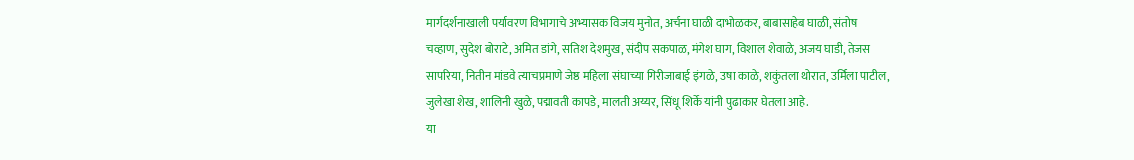मार्गदर्शनाखाली पर्यावरण विभागाचे अभ्यासक विजय मुनोत, अर्चना घाळी दाभोळकर, बाबासाहेब घाळी, संतोष चव्हाण, सुदेश बोराटे, अमित डांगे, सतिश देशमुख, संदीप सकपाळ, मंगेश घाग, विशाल शेवाळे, अजय घाडी, तेजस सापरिया, नितीन मांडवे त्याचप्रमाणे जेष्ठ महिला संघाच्या गिरीजाबाई इंगळे, उषा काळे, शकुंतला थोरात, उर्मिला पाटील, जुलेखा शेख, शालिनी खुळे, पद्मावती कापडे, मालती अय्यर, सिंधू शिर्के यांनी पुढाकार घेतला आहे.
या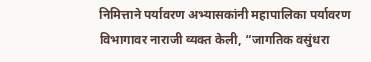निमित्ताने पर्यावरण अभ्यासकांनी महापालिका पर्यावरण विभागावर नाराजी व्यक्त केली, “जागतिक वसुंधरा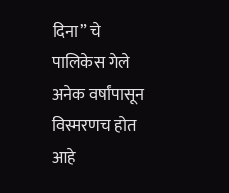दिना” चे पालिकेस गेले अनेक वर्षांपासून विस्मरणच होत आहे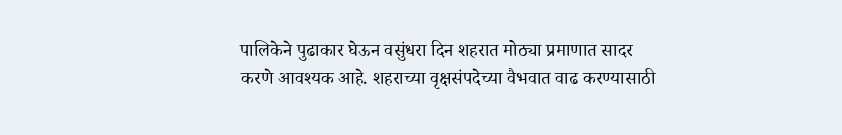पालिकेने पुढाकार घेऊन वसुंधरा दिन शहरात मोठ्या प्रमाणात सादर करणे आवश्यक आहे. शहराच्या वृक्षसंपदेच्या वैभवात वाढ करण्यासाठी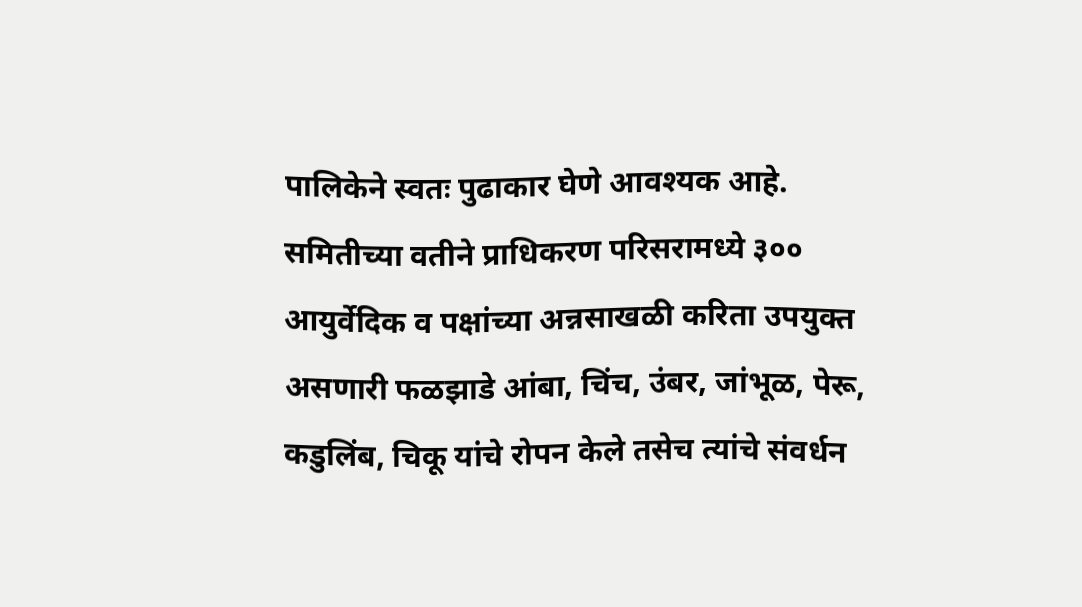पालिकेने स्वतः पुढाकार घेणे आवश्यक आहे.
समितीच्या वतीने प्राधिकरण परिसरामध्ये ३०० आयुर्वेदिक व पक्षांच्या अन्नसाखळी करिता उपयुक्त असणारी फळझाडे आंबा, चिंच, उंबर, जांभूळ, पेरू, कडुलिंब, चिकू यांचे रोपन केले तसेच त्यांचे संवर्धन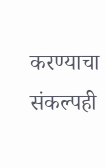करण्याचा संकल्पही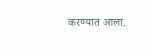करण्यात आला.